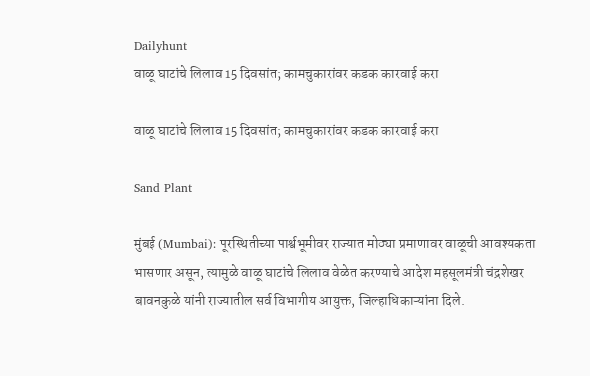Dailyhunt
वाळू घाटांचे लिलाव 15 दिवसांत; कामचुकारांवर कडक कारवाई करा

वाळू घाटांचे लिलाव 15 दिवसांत; कामचुकारांवर कडक कारवाई करा

Sand Plant

मुंबई (Mumbai): पूरस्थितीच्या पार्श्वभूमीवर राज्यात मोठ्या प्रमाणावर वाळूची आवश्यकता भासणार असून, त्यामुळे वाळू घाटांचे लिलाव वेळेत करण्याचे आदेश महसूलमंत्री चंद्रशेखर बावनकुळे यांनी राज्यातील सर्व विभागीय आयुक्त, जिल्हाधिकाऱ्यांना दिले.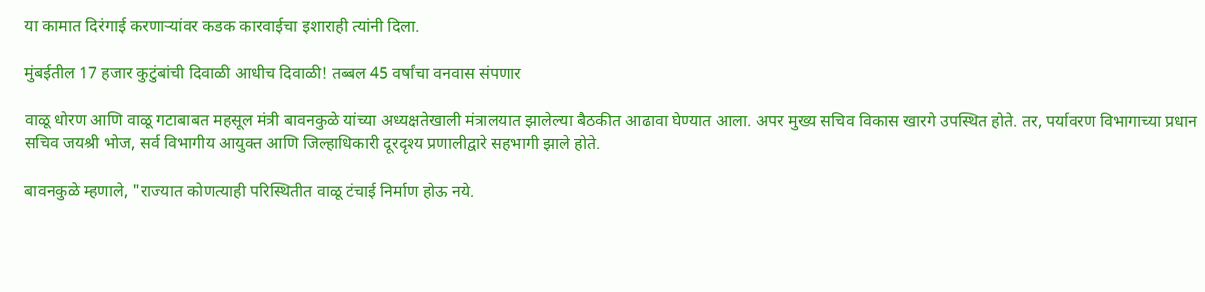या कामात दिरंगाई करणाऱ्यांवर कडक कारवाईचा इशाराही त्यांनी दिला.

मुंबईतील 17 हजार कुटुंबांची दिवाळी आधीच दिवाळी! तब्बल 45 वर्षांचा वनवास संपणार

वाळू धोरण आणि वाळू गटाबाबत महसूल मंत्री बावनकुळे यांच्या अध्यक्षतेखाली मंत्रालयात झालेल्या बैठकीत आढावा घेण्यात आला. अपर मुख्य सचिव विकास खारगे उपस्थित होते. तर, पर्यावरण विभागाच्या प्रधान सचिव जयश्री भोज, सर्व विभागीय आयुक्त आणि जिल्हाधिकारी दूरदृश्य प्रणालीद्वारे सहभागी झाले होते.

बावनकुळे म्हणाले, "राज्यात कोणत्याही परिस्थितीत वाळू टंचाई निर्माण होऊ नये.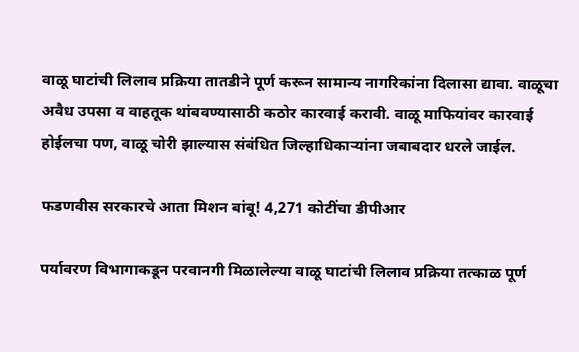वाळू घाटांची लिलाव प्रक्रिया तातडीने पूर्ण करून सामान्य नागरिकांना दिलासा द्यावा. वाळूचा अवैध उपसा व वाहतूक थांबवण्यासाठी कठोर कारवाई करावी. वाळू माफियांवर कारवाई होईलचा पण, वाळू चोरी झाल्यास संबंधित जिल्हाधिकाऱ्यांना जबाबदार धरले जाईल.

फडणवीस सरकारचे आता मिशन बांबू! 4,271 कोटींचा डीपीआर

पर्यावरण विभागाकडून परवानगी मिळालेल्या वाळू घाटांची लिलाव प्रक्रिया तत्काळ पूर्ण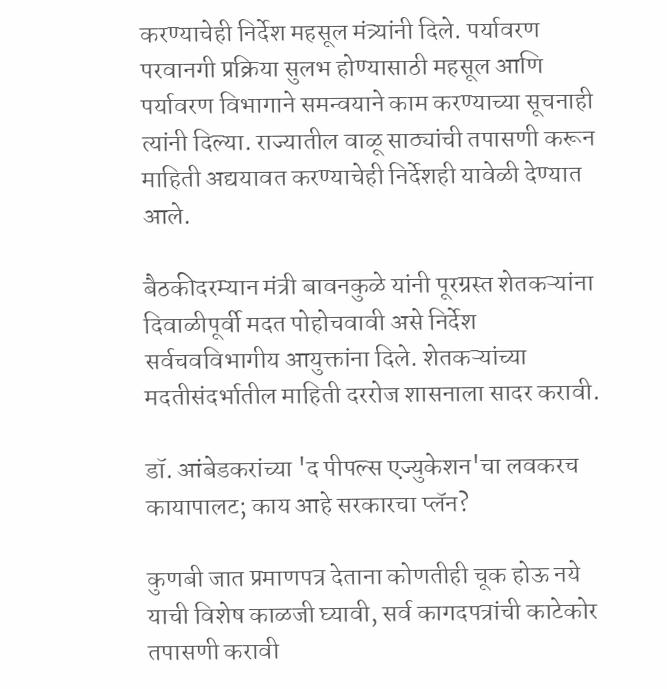करण्याचेही निर्देश महसूल मंत्र्यांनी दिले. पर्यावरण परवानगी प्रक्रिया सुलभ होण्यासाठी महसूल आणि पर्यावरण विभागाने समन्वयाने काम करण्याच्या सूचनाही त्यांनी दिल्या. राज्यातील वाळू साठ्यांची तपासणी करून माहिती अद्ययावत करण्याचेही निर्देशही यावेळी देण्यात आले.

बैठकीदरम्यान मंत्री बावनकुळे यांनी पूरग्रस्त शेतकऱ्यांना दिवाळीपूर्वी मदत पोहोचवावी असे निर्देश सर्वचवविभागीय आयुक्तांना दिले. शेतकऱ्यांच्या मदतीसंदर्भातील माहिती दररोज शासनाला सादर करावी.

डॉ. आंबेडकरांच्या 'द पीपल्स एज्युकेशन'चा लवकरच कायापालट; काय आहे सरकारचा प्लॅन?

कुणबी जात प्रमाणपत्र देताना कोणतीही चूक होऊ नये याची विशेष काळजी घ्यावी, सर्व कागदपत्रांची काटेकोर तपासणी करावी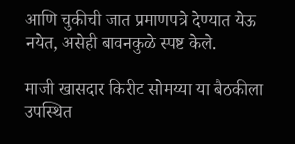आणि चुकीची जात प्रमाणपत्रे देण्यात येऊ नयेत, असेही बावनकुळे स्पष्ट केले.

माजी खासदार किरीट सोमय्या या बैठकीला उपस्थित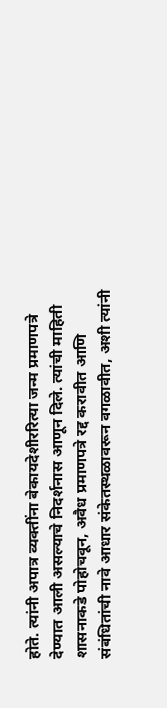होते. त्यांनी अपात्र व्यक्तींना बेकायदेशीररित्या जन्म प्रमाणपत्रे देण्यात आली असल्याचे निदर्शनास आणून दिले. त्यांची माहिती शासनाकडे पोहोचवून, अवैध प्रमाणपत्रे रद्द करावीत आणि संबंधितांची नावे आधार संकेतस्थळावरून वगळावीत, अशी त्यांनी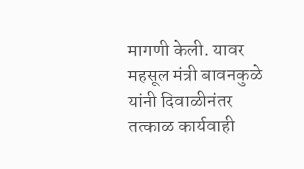मागणी केली. यावर महसूल मंत्री बावनकुळे यांनी दिवाळीनंतर तत्काळ कार्यवाही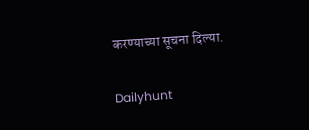करण्याच्या सूचना दिल्या.

Dailyhunt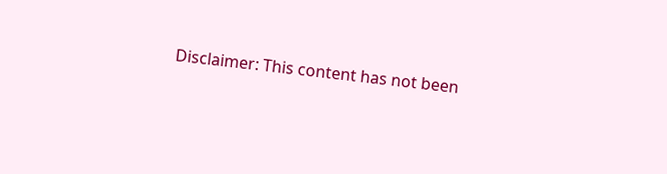Disclaimer: This content has not been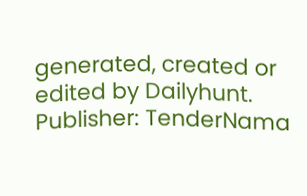generated, created or edited by Dailyhunt. Publisher: TenderNama